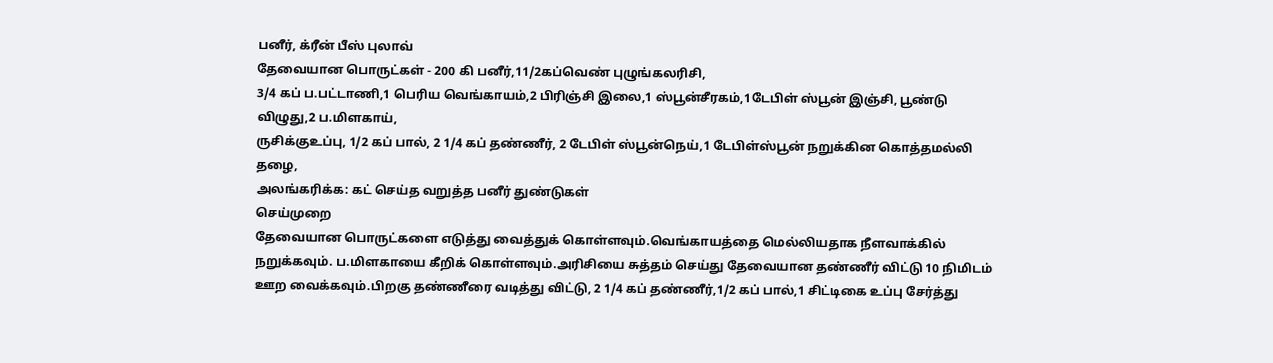பனீர், க்ரீன் பீஸ் புலாவ்
தேவையான பொருட்கள் - 200 கி பனீர்,11/2கப்வெண் புழுங்கலரிசி,
3/4 கப் ப.பட்டாணி,1 பெரிய வெங்காயம்,2 பிரிஞ்சி இலை,1 ஸ்பூன்சீரகம்,1டேபிள் ஸ்பூன் இஞ்சி, பூண்டு விழுது,2 ப.மிளகாய்,
ருசிக்குஉப்பு, 1/2 கப் பால், 2 1/4 கப் தண்ணீர், 2 டேபிள் ஸ்பூன்நெய்,1 டேபிள்ஸ்பூன் நறுக்கின கொத்தமல்லி தழை,
அலங்கரிக்க: கட் செய்த வறுத்த பனீர் துண்டுகள்
செய்முறை
தேவையான பொருட்களை எடுத்து வைத்துக் கொள்ளவும்.வெங்காயத்தை மெல்லியதாக நீளவாக்கில் நறுக்கவும். ப.மிளகாயை கீறிக் கொள்ளவும்.அரிசியை சுத்தம் செய்து தேவையான தண்ணீர் விட்டு 10 நிமிடம் ஊற வைக்கவும்.பிறகு தண்ணீரை வடித்து விட்டு, 2 1/4 கப் தண்ணீர்,1/2 கப் பால்,1 சிட்டிகை உப்பு சேர்த்து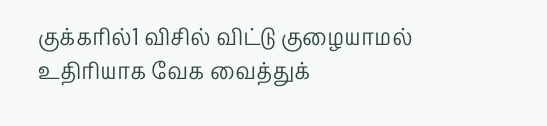குக்கரில்1 விசில் விட்டு குழையாமல் உதிரியாக வேக வைத்துக்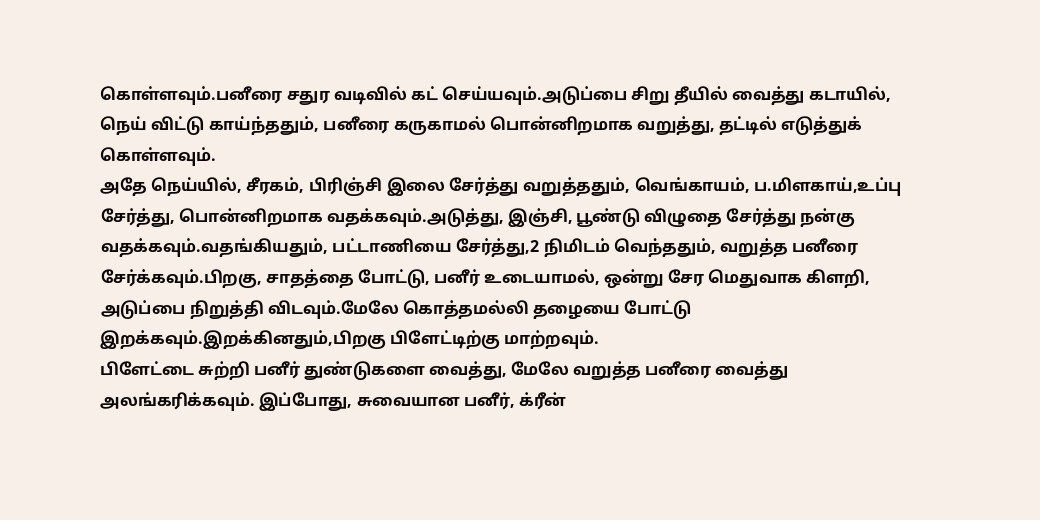கொள்ளவும்.பனீரை சதுர வடிவில் கட் செய்யவும்.அடுப்பை சிறு தீயில் வைத்து கடாயில், நெய் விட்டு காய்ந்ததும், பனீரை கருகாமல் பொன்னிறமாக வறுத்து, தட்டில் எடுத்துக் கொள்ளவும்.
அதே நெய்யில், சீரகம், பிரிஞ்சி இலை சேர்த்து வறுத்ததும், வெங்காயம், ப.மிளகாய்,உப்பு சேர்த்து, பொன்னிறமாக வதக்கவும்.அடுத்து, இஞ்சி, பூண்டு விழுதை சேர்த்து நன்கு வதக்கவும்.வதங்கியதும், பட்டாணியை சேர்த்து,2 நிமிடம் வெந்ததும், வறுத்த பனீரை சேர்க்கவும்.பிறகு, சாதத்தை போட்டு, பனீர் உடையாமல், ஒன்று சேர மெதுவாக கிளறி, அடுப்பை நிறுத்தி விடவும்.மேலே கொத்தமல்லி தழையை போட்டு இறக்கவும்.இறக்கினதும்,பிறகு பிளேட்டிற்கு மாற்றவும்.
பிளேட்டை சுற்றி பனீர் துண்டுகளை வைத்து, மேலே வறுத்த பனீரை வைத்து அலங்கரிக்கவும். இப்போது, சுவையான பனீர், க்ரீன்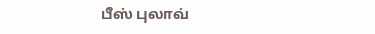பீஸ் புலாவ்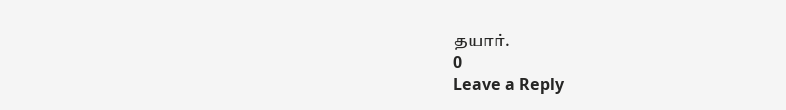தயார்.
0
Leave a Reply